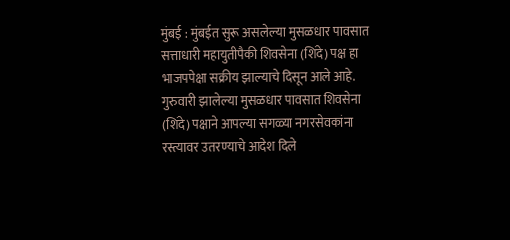मुंबई : मुंबईत सुरू असलेल्या मुसळधार पावसात सत्ताधारी महायुतीपैकी शिवसेना (शिंदे) पक्ष हा भाजपपेक्षा सक्रीय झाल्याचे दिसून आले आहे. गुरुवारी झालेल्या मुसळधार पावसात शिवसेना (शिंदे) पक्षाने आपल्या सगळ्या नगरसेवकांना रस्त्यावर उतरण्याचे आदेश दिले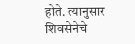होते. त्यानुसार शिवसेनेचे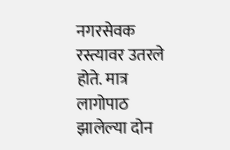नगरसेवक रस्त्यावर उतरले होते. मात्र लागोपाठ झालेल्या दोन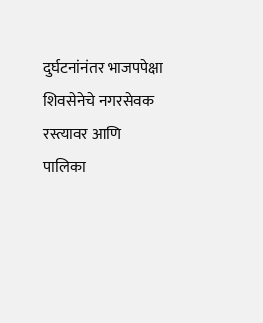दुर्घटनांनंतर भाजपपेक्षा शिवसेनेचे नगरसेवक रस्त्यावर आणि पालिका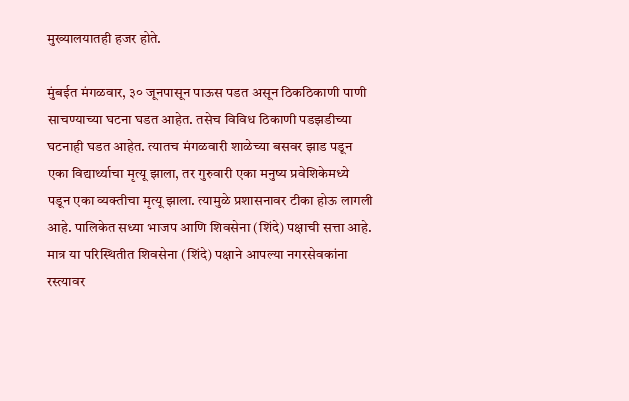मुख्यालयातही हजर होते.

मुंबईत मंगळवार, ३० जूनपासून पाऊस पडत असून ठिकठिकाणी पाणी साचण्याच्या घटना घडत आहेत. तसेच विविध ठिकाणी पडझडीच्या घटनाही घडत आहेत. त्यातच मंगळवारी शाळेच्या बसवर झाड पडून एका विद्यार्थ्याचा मृत्यू झाला, तर गुरुवारी एका मनुष्य प्रवेशिकेमध्ये पडून एका व्यक्तीचा मृत्यू झाला. त्यामुळे प्रशासनावर टीका होऊ लागली आहे. पालिकेत सध्या भाजप आणि शिवसेना (शिंदे) पक्षाची सत्ता आहे. मात्र या परिस्थितीत शिवसेना (शिंदे) पक्षाने आपल्या नगरसेवकांना रस्त्यावर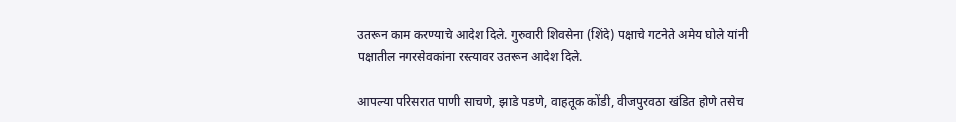उतरून काम करण्याचे आदेश दिले. गुरुवारी शिवसेना (शिंदे) पक्षाचे गटनेते अमेय घोले यांनी पक्षातील नगरसेवकांना रस्त्यावर उतरून आदेश दिले.

आपल्या परिसरात पाणी साचणे, झाडे पडणे, वाहतूक कोंडी, वीजपुरवठा खंडित होणे तसेच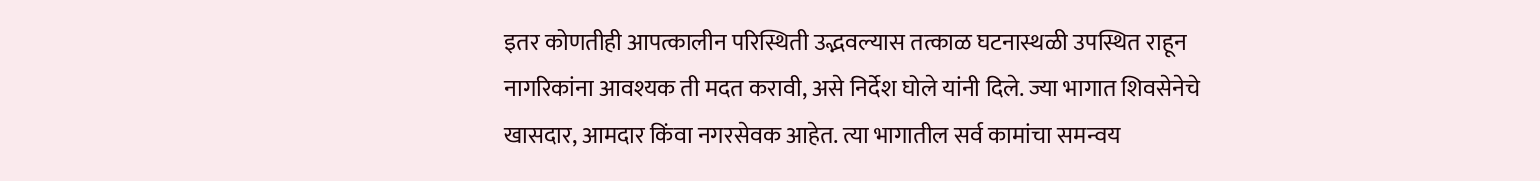इतर कोणतीही आपत्कालीन परिस्थिती उद्भवल्यास तत्काळ घटनास्थळी उपस्थित राहून नागरिकांना आवश्यक ती मदत करावी, असे निर्देश घोले यांनी दिले. ज्या भागात शिवसेनेचे खासदार, आमदार किंवा नगरसेवक आहेत. त्या भागातील सर्व कामांचा समन्वय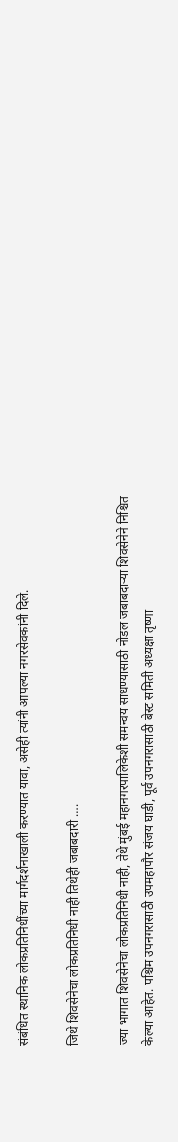संबंधित स्थानिक लोकप्रतिनिधींच्या मार्गदर्शनाखाली करण्यात यावा, असेही त्यांनी आपल्या नगरसेवकांनी दिले.

जिथे शिवसेनेचा लोकप्रतिनिधी नाही तिथेही जबाबदारी ….

ज्या भागात शिवसेनेचा लोकप्रतिनिधी नाही, तेथे मुंबई महानगरपालिकेशी समन्वय साधण्यासाठी नोडल जबाबदाऱ्या शिवसेनेने निश्चित केल्या आहेत. पश्चिम उपनगरासाठी उपमहापौर संजय घाडी, पूर्व उपनगरासाठी बेस्ट समिती अध्यक्षा तृष्णा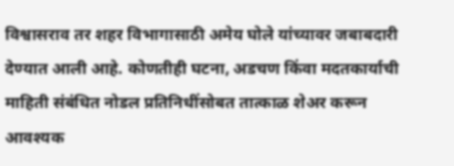विश्वासराव तर शहर विभागासाठी अमेय घोले यांच्यावर जबाबदारी देण्यात आली आहे. कोणतीही घटना, अडचण किंवा मदतकार्याची माहिती संबंधित नोडल प्रतिनिधींसोबत तात्काळ शेअर करून आवश्यक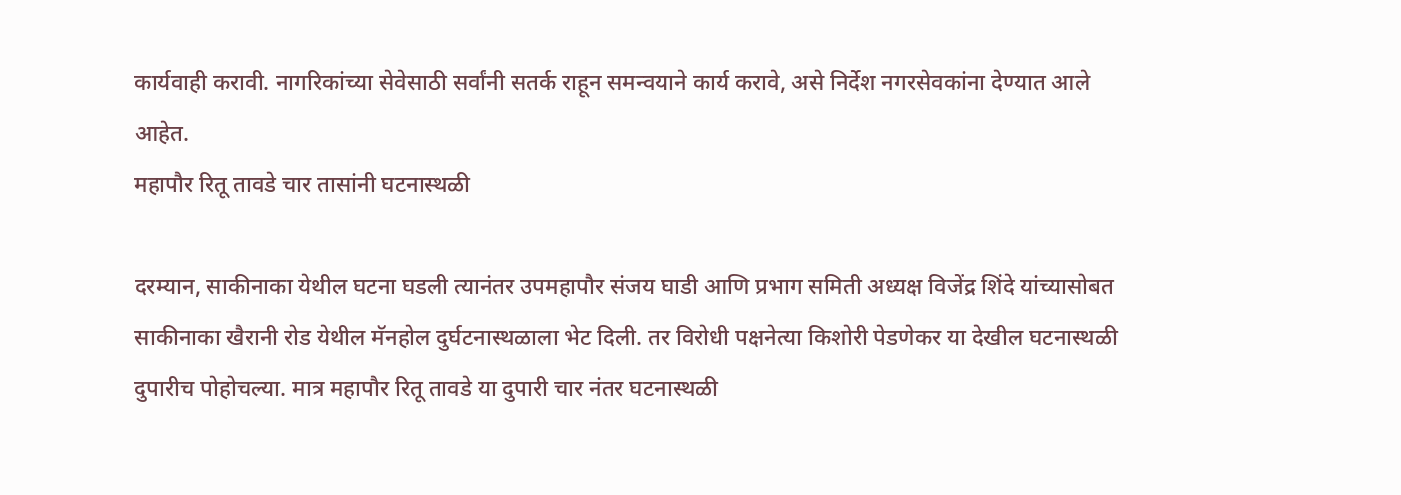कार्यवाही करावी. नागरिकांच्या सेवेसाठी सर्वांनी सतर्क राहून समन्वयाने कार्य करावे, असे निर्देश नगरसेवकांना देण्यात आले आहेत.
महापौर रितू तावडे चार तासांनी घटनास्थळी

दरम्यान, साकीनाका येथील घटना घडली त्यानंतर उपमहापौर संजय घाडी आणि प्रभाग समिती अध्यक्ष विजेंद्र शिंदे यांच्यासोबत साकीनाका खैरानी रोड येथील मॅनहोल दुर्घटनास्थळाला भेट दिली. तर विरोधी पक्षनेत्या किशोरी पेडणेकर या देखील घटनास्थळी दुपारीच पोहोचल्या. मात्र महापौर रितू तावडे या दुपारी चार नंतर घटनास्थळी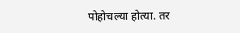पोहोचल्या होत्या. तर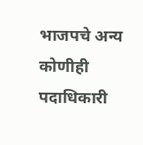भाजपचे अन्य कोणीही पदाधिकारी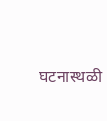घटनास्थळी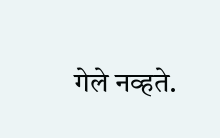गेले नव्हते.